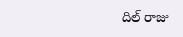దిల్ రాజు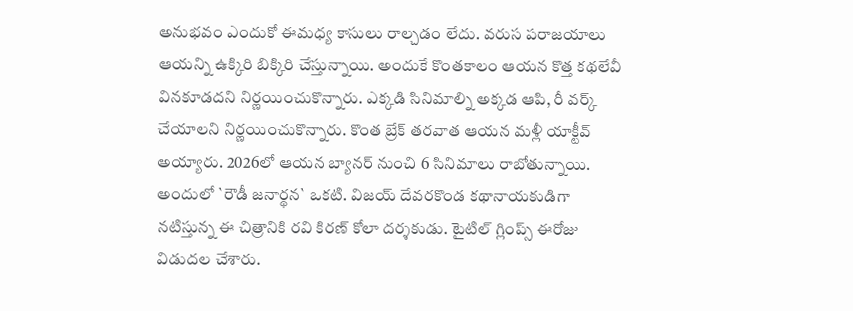అనుభవం ఎందుకో ఈమధ్య కాసులు రాల్చడం లేదు. వరుస పరాజయాలు ఆయన్ని ఉక్కిరి బిక్కిరి చేస్తున్నాయి. అందుకే కొంతకాలం ఆయన కొత్త కథలేవీ వినకూడదని నిర్ణయించుకొన్నారు. ఎక్కడి సినిమాల్ని అక్కడ ఆపి, రీ వర్క్ చేయాలని నిర్ణయించుకొన్నారు. కొంత బ్రేక్ తరవాత ఆయన మళ్లీ యాక్టీవ్ అయ్యారు. 2026లో ఆయన బ్యానర్ నుంచి 6 సినిమాలు రాబోతున్నాయి. అందులో `రౌడీ జనార్థన` ఒకటి. విజయ్ దేవరకొండ కథానాయకుడిగా నటిస్తున్న ఈ చిత్రానికి రవి కిరణ్ కోలా దర్శకుడు. టైటిల్ గ్లింప్స్ ఈరోజు విడుదల చేశారు.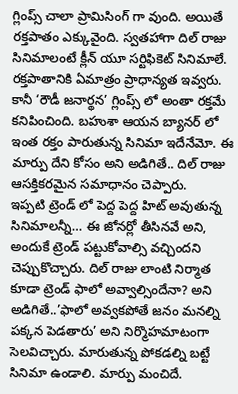గ్లింప్స్ చాలా ప్రామిసింగ్ గా వుంది. అయితే రక్తపాతం ఎక్కువైంది. స్వతహాగా దిల్ రాజు సినిమాలంటే క్లీన్ యూ సర్టిఫికెట్ సినిమాలే. రక్తపాతానికి ఏమాత్రం ప్రాధాన్యత ఇవ్వరు. కానీ ‘రౌడీ జనార్థన’ గ్లింప్స్ లో అంతా రక్తమే కనిపించింది. బహుశా ఆయన బ్యానర్ లో ఇంత రక్తం పారుతున్న సినిమా ఇదేనేమో. ఈ మార్పు దేని కోసం అని అడిగితే.. దిల్ రాజు ఆసక్తికరమైన సమాధానం చెప్పారు.
ఇప్పటి ట్రెండ్ లో పెద్ద పెద్ద హిట్ అవుతున్న సినిమాలన్నీ… ఈ జోనర్లో తీసినవే అని, అందుకే ట్రెండ్ పట్టుకోవాల్సి వచ్చిందని చెప్పుకొచ్చారు. దిల్ రాజు లాంటి నిర్మాత కూడా ట్రెండ్ ఫాలో అవ్వాల్సిందేనా? అని అడిగితే..’ఫాలో అవ్వకపోతే జనం మనల్ని పక్కన పెడతారు’ అని నిర్మొహమాటంగా సెలవిచ్చారు. మారుతున్న పోకడల్ని బట్టే సినిమా ఉండాలి. మార్పు మంచిదే.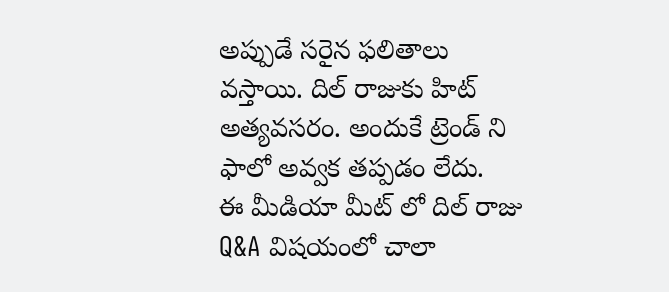అప్పుడే సరైన ఫలితాలు వస్తాయి. దిల్ రాజుకు హిట్ అత్యవసరం. అందుకే ట్రెండ్ ని ఫాలో అవ్వక తప్పడం లేదు.
ఈ మీడియా మీట్ లో దిల్ రాజు Q&A విషయంలో చాలా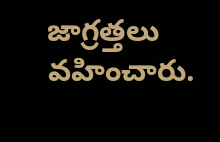జాగ్రత్తలు వహించారు.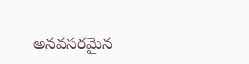అనవసరమైన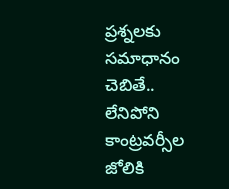ప్రశ్నలకు సమాధానం చెబితే.. లేనిపోని కాంట్రవర్సీల జోలికి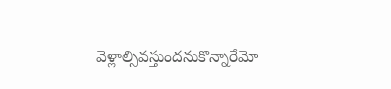వెళ్లాల్సివస్తుందనుకొన్నారేమో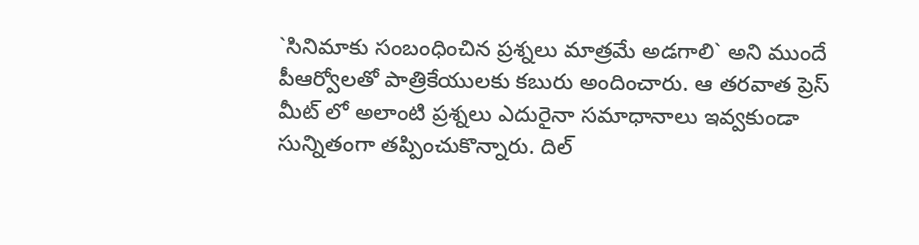`సినిమాకు సంబంధించిన ప్రశ్నలు మాత్రమే అడగాలి` అని ముందే పీఆర్వోలతో పాత్రికేయులకు కబురు అందించారు. ఆ తరవాత ప్రెస్ మీట్ లో అలాంటి ప్రశ్నలు ఎదురైనా సమాధానాలు ఇవ్వకుండా సున్నితంగా తప్పించుకొన్నారు. దిల్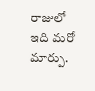రాజులో ఇది మరో మార్పు.